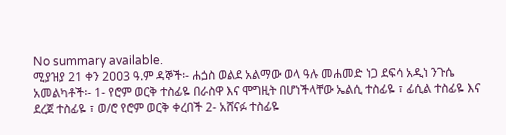No summary available.
ሚያዝያ 21 ቀን 2ዐዐ3 ዓ.ም ዳኞች፡- ሐጏስ ወልደ አልማው ወላ ዓሉ መሐመድ ነጋ ደፍሳ አዲነ ንጉሴ አመልካቶች፡- 1- የሮም ወርቅ ተስፊዬ በራስዋ እና ሞግዚት በሆነችላቸው ኤልሲ ተስፊዬ ፣ ፊሲል ተስፊዬ እና ደረጀ ተስፊዬ ፣ ወ/ሮ የሮም ወርቅ ቀረበች 2- አሸናፉ ተስፊዬ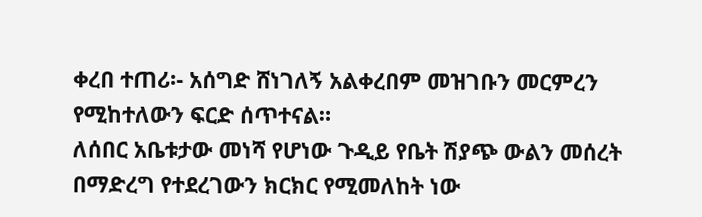ቀረበ ተጠሪ፡- አሰግድ ሸነገለኝ አልቀረበም መዝገቡን መርምረን የሚከተለውን ፍርድ ሰጥተናል።
ለሰበር አቤቱታው መነሻ የሆነው ጉዲይ የቤት ሽያጭ ውልን መሰረት በማድረግ የተደረገውን ክርክር የሚመለከት ነው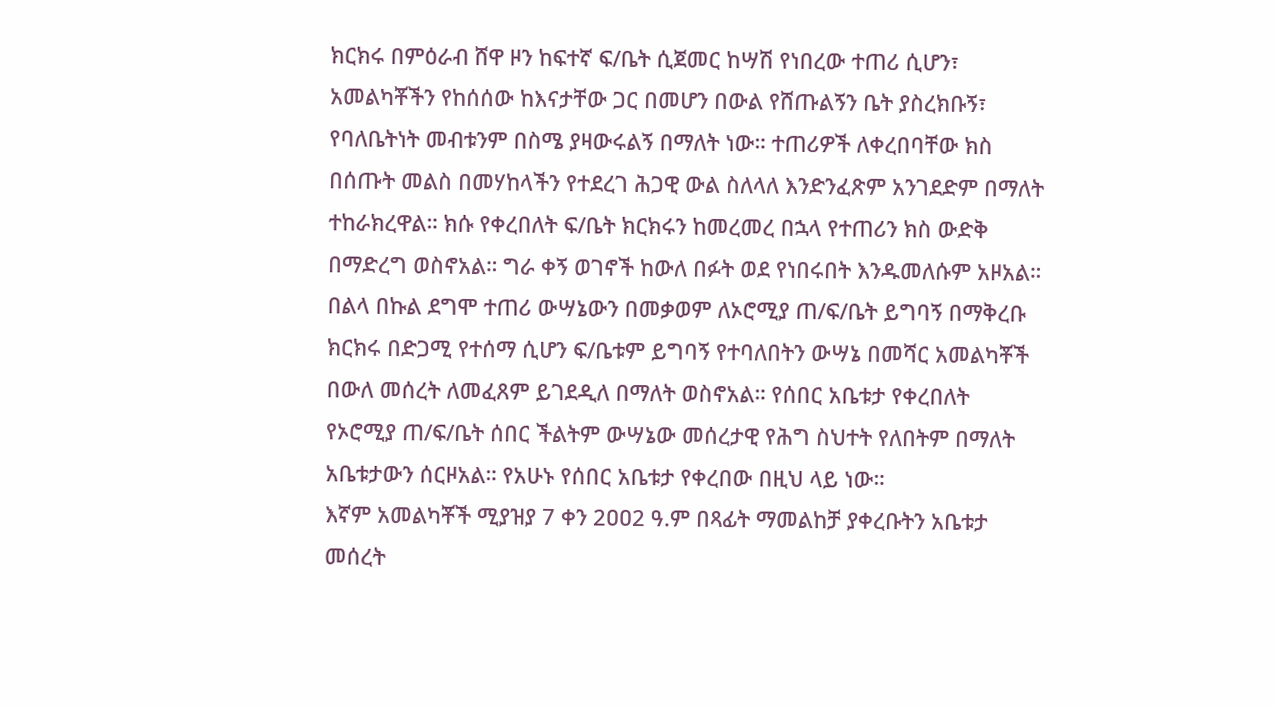ክርክሩ በምዕራብ ሸዋ ዞን ከፍተኛ ፍ/ቤት ሲጀመር ከሣሽ የነበረው ተጠሪ ሲሆን፣ አመልካቾችን የከሰሰው ከእናታቸው ጋር በመሆን በውል የሸጡልኝን ቤት ያስረክቡኝ፣ የባለቤትነት መብቱንም በስሜ ያዛውሩልኝ በማለት ነው። ተጠሪዎች ለቀረበባቸው ክስ በሰጡት መልስ በመሃከላችን የተደረገ ሕጋዊ ውል ስለላለ እንድንፈጽም አንገደድም በማለት ተከራክረዋል። ክሱ የቀረበለት ፍ/ቤት ክርክሩን ከመረመረ በኋላ የተጠሪን ክስ ውድቅ በማድረግ ወስኖአል። ግራ ቀኝ ወገኖች ከውለ በፉት ወደ የነበሩበት እንዱመለሱም አዞአል። በልላ በኩል ደግሞ ተጠሪ ውሣኔውን በመቃወም ለኦሮሚያ ጠ/ፍ/ቤት ይግባኝ በማቅረቡ ክርክሩ በድጋሚ የተሰማ ሲሆን ፍ/ቤቱም ይግባኝ የተባለበትን ውሣኔ በመሻር አመልካቾች በውለ መሰረት ለመፈጸም ይገደዲለ በማለት ወስኖአል። የሰበር አቤቱታ የቀረበለት የኦሮሚያ ጠ/ፍ/ቤት ሰበር ችልትም ውሣኔው መሰረታዊ የሕግ ስህተት የለበትም በማለት አቤቱታውን ሰርዞአል። የአሁኑ የሰበር አቤቱታ የቀረበው በዚህ ላይ ነው።
እኛም አመልካቾች ሚያዝያ 7 ቀን 2ዐዐ2 ዓ.ም በጻፊት ማመልከቻ ያቀረቡትን አቤቱታ መሰረት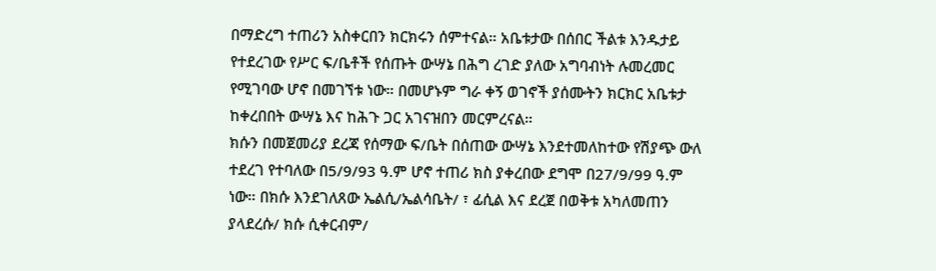በማድረግ ተጠሪን አስቀርበን ክርክሩን ሰምተናል። አቤቱታው በሰበር ችልቱ እንዱታይ የተደረገው የሥር ፍ/ቤቶች የሰጡት ውሣኔ በሕግ ረገድ ያለው አግባብነት ሉመረመር የሚገባው ሆኖ በመገኘቱ ነው። በመሆኑም ግራ ቀኝ ወገኖች ያሰሙትን ክርክር አቤቱታ ከቀረበበት ውሣኔ እና ከሕጉ ጋር አገናዝበን መርምረናል።
ክሱን በመጀመሪያ ደረጃ የሰማው ፍ/ቤት በሰጠው ውሣኔ እንደተመለከተው የሽያጭ ውለ ተደረገ የተባለው በ5/9/93 ዓ.ም ሆኖ ተጠሪ ክስ ያቀረበው ደግሞ በ27/9/99 ዓ.ም ነው። በክሱ እንደገለጸው ኤልሲ/ኤልሳቤት/ ፣ ፊሲል እና ደረጀ በወቅቱ አካለመጠን ያላደረሱ/ ክሱ ሲቀርብም/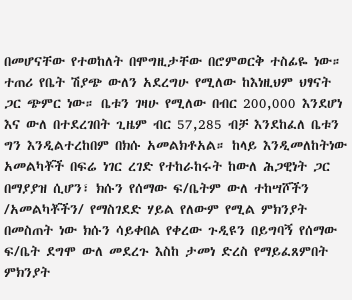በመሆናቸው የተወከለት በሞግዚታቸው በሮምወርቅ ተስፊዬ ነው። ተጠሪ የቤት ሽያጭ ውለን አደረግሁ የሚለው ከእነዚህም ህፃናት ጋር ጭምር ነው። ቤቱን ገዛሁ የሚለው በብር 200,000 እንደሆነ እና ውለ በተደረገበት ጊዜም ብር 57,285 ብቻ እንደከፈለ ቤቱን ግን እንዲልተረከበም በክሱ አመልክቶአል። ከላይ እንዲመለከትነው አመልካቾች በፍሬ ነገር ረገድ የተከራከሩት ከውለ ሕጋዊነት ጋር በማያያዝ ሲሆን፣ ክሱን የሰማው ፍ/ቤትም ውለ ተከሣሾችን /አመልካቾችን/ የማስገደድ ሃይል የለውም የሚል ምክንያት በመስጠት ነው ክሱን ሳይቀበል የቀረው ጉዲዩን በይግባኝ የሰማው ፍ/ቤት ደግሞ ውለ መደረጉ እስከ ታመነ ድረስ የማይፈጸምበት ምክንያት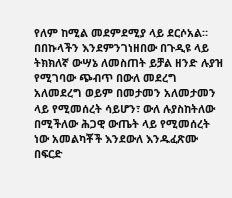የለም ከሚል መደምደሚያ ላይ ደርሶአል።
በበኩላችን እንደምንገነዘበው በጉዲዩ ላይ ትክክለኛ ውሣኔ ለመስጠት ይቻል ዘንድ ሉያዝ የሚገባው ጭብጥ በውለ መደረግ አለመደረግ ወይም በመታመን አለመታመን ላይ የሚመሰረት ሳይሆን፣ ውለ ሉያስከትለው በሚችለው ሕጋዊ ውጤት ላይ የሚመሰረት ነው አመልካቾች እንደውለ እንዱፈጽሙ በፍርድ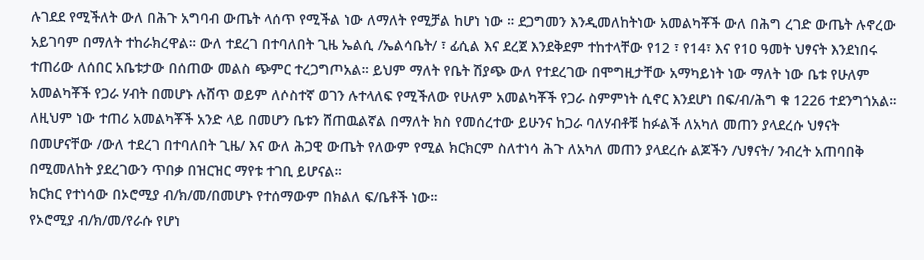ሉገደደ የሚችለት ውለ በሕጉ አግባብ ውጤት ላሰጥ የሚችል ነው ለማለት የሚቻል ከሆነ ነው ። ደጋግመን እንዲመለከትነው አመልካቾች ውለ በሕግ ረገድ ውጤት ሉኖረው አይገባም በማለት ተከራክረዋል። ውለ ተደረገ በተባለበት ጊዜ ኤልሲ /ኤልሳቤት/ ፣ ፊሲል እና ደረጀ እንደቅደም ተከተላቸው የ12 ፣ የ14፣ እና የ1ዐ ዓመት ህፃናት እንደነበሩ ተጠሪው ለሰበር አቤቱታው በሰጠው መልስ ጭምር ተረጋግጦአል። ይህም ማለት የቤት ሽያጭ ውለ የተደረገው በሞግዚታቸው አማካይነት ነው ማለት ነው ቤቱ የሁለም አመልካቾች የጋራ ሃብት በመሆኑ ሉሸጥ ወይም ለሶስተኛ ወገን ሉተላለፍ የሚችለው የሁለም አመልካቾች የጋራ ስምምነት ሲኖር እንደሆነ በፍ/ብ/ሕግ ቁ 1226 ተደንግጎአል። ለዚህም ነው ተጠሪ አመልካቾች አንድ ላይ በመሆን ቤቱን ሸጠዉልኛል በማለት ክስ የመሰረተው ይሁንና ከጋራ ባለሃብቶቹ ከፉልች ለአካለ መጠን ያላደረሱ ህፃናት በመሆናቸው /ውለ ተደረገ በተባለበት ጊዜ/ እና ውለ ሕጋዊ ውጤት የለውም የሚል ክርክርም ስለተነሳ ሕጉ ለአካለ መጠን ያላደረሱ ልጆችን /ህፃናት/ ንብረት አጠባበቅ በሚመለከት ያደረገውን ጥበቃ በዝርዝር ማየቱ ተገቢ ይሆናል።
ክርክር የተነሳው በኦሮሚያ ብ/ክ/መ/በመሆኑ የተሰማውም በክልለ ፍ/ቤቶች ነው።
የኦሮሚያ ብ/ክ/መ/የራሱ የሆነ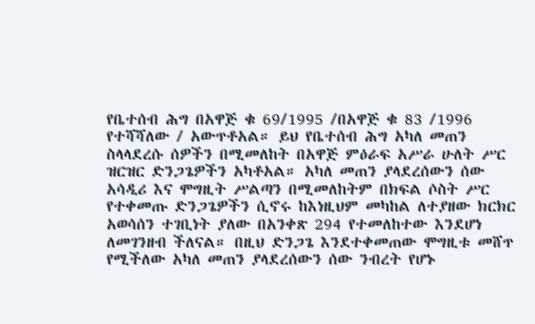የቤተሰብ ሕግ በአዋጅ ቁ 69/1995 /በአዋጅ ቁ 83 /1996 የተሻሻለው / አውጥቶአል። ይህ የቤተሰብ ሕግ አካለ መጠን ስላላደረሱ ሰዎችን በሚመለከት በአዋጅ ምዕራፍ አሥራ ሁለት ሥር ዝርዝር ድንጋጌዎችን አካቶአል። አካለ መጠን ያላደረሰውን ሰው አሳዲሪ እና ሞግዚት ሥልጣን በሚመለከትም በክፍል ሶስት ሥር የተቀመጡ ድንጋጌዎችን ሲኖሩ ከእነዚህም መካከል ለተያዘው ክርክር አወሳሰን ተገቢነት ያለው በአንቀጽ 294 የተመለከተው እንደሆነ ለመገንዘብ ችለናል። በዚህ ድንጋጌ እንደተቀመጠው ሞግዚቱ መሸጥ የሚችለው አካለ መጠን ያላደረሰውን ሰው ንብረት የሆኑ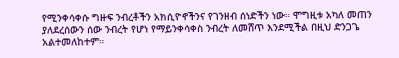የሚንቀሳቀሱ ግዙፍ ንብረቶችን አክሲዮኖችንና የገንዘብ ሰነድችን ነው። ሞግዚቱ አካለ መጠን ያለደረሰውን ሰው ንብረት የሆነ የማይንቀሳቀስ ንብረት ለመሸጥ እንደሚችል በዚህ ድንጋጌ አልተመለከተም።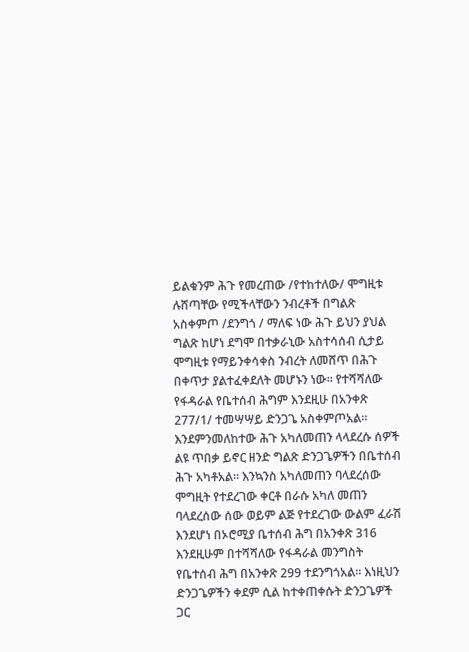ይልቁንም ሕጉ የመረጠው /የተከተለው/ ሞግዚቱ ሉሸጣቸው የሚችላቸውን ንብረቶች በግልጽ አስቀምጦ /ደንግጎ / ማለፍ ነው ሕጉ ይህን ያህል ግልጽ ከሆነ ደግሞ በተቃራኒው አስተሳሰብ ሲታይ ሞግዚቱ የማይንቀሳቀስ ንብረት ለመሸጥ በሕጉ በቀጥታ ያልተፈቀደለት መሆኑን ነው። የተሻሻለው የፋዳራል የቤተሰብ ሕግም እንደዚሁ በአንቀጽ 277/1/ ተመሣሣይ ድንጋጌ አስቀምጦአል።
እንደምንመለከተው ሕጉ አካለመጠን ላላደረሱ ሰዎች ልዩ ጥበቃ ይኖር ዘንድ ግልጽ ድንጋጌዎችን በቤተሰብ ሕጉ አካቶአል። እንኳንስ አካለመጠን ባላደረሰው ሞግዚት የተደረገው ቀርቶ በራሱ አካለ መጠን ባላደረሰው ሰው ወይም ልጅ የተደረገው ውልም ፈራሽ እንደሆነ በኦሮሚያ ቤተሰብ ሕግ በአንቀጽ 316 እንደዚሁም በተሻሻለው የፋዳራል መንግስት የቤተሰብ ሕግ በአንቀጽ 299 ተደንግጎአል። እነዚህን ድንጋጌዎችን ቀደም ሲል ከተቀጠቀሱት ድንጋጌዎች ጋር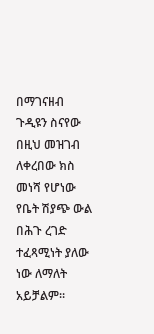በማገናዘብ ጉዲዩን ስናየው በዚህ መዝገብ ለቀረበው ክስ መነሻ የሆነው የቤት ሽያጭ ውል በሕጉ ረገድ ተፈጻሚነት ያለው ነው ለማለት አይቻልም።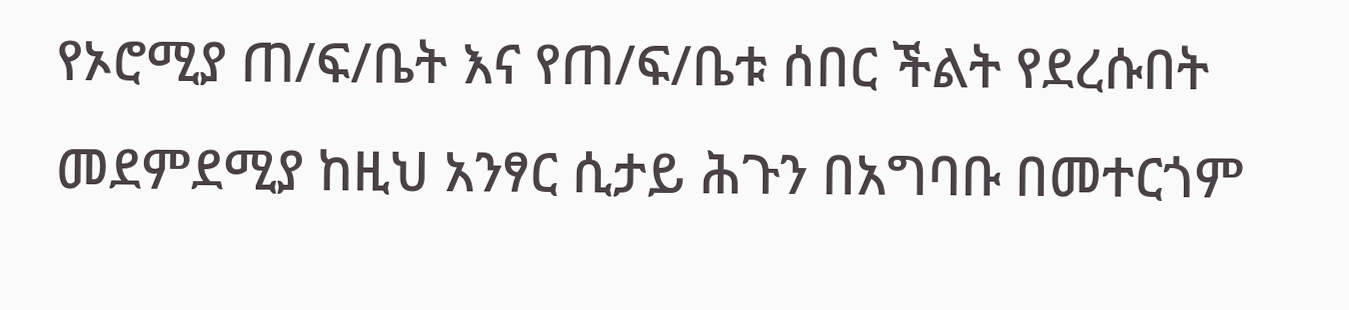የኦሮሚያ ጠ/ፍ/ቤት እና የጠ/ፍ/ቤቱ ሰበር ችልት የደረሱበት መደምደሚያ ከዚህ አንፃር ሲታይ ሕጉን በአግባቡ በመተርጎም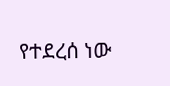የተደረሰ ነው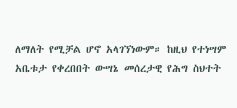ለማለት የሚቻል ሆኖ አላገኘነውም። ከዚህ የተነሣም አቤቱታ የቀረበበት ውሣኔ መሰረታዊ የሕግ ስህተት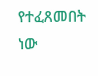የተፈጸመበት ነው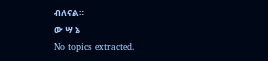ብለናል።
ው ሣ ኔ
No topics extracted.